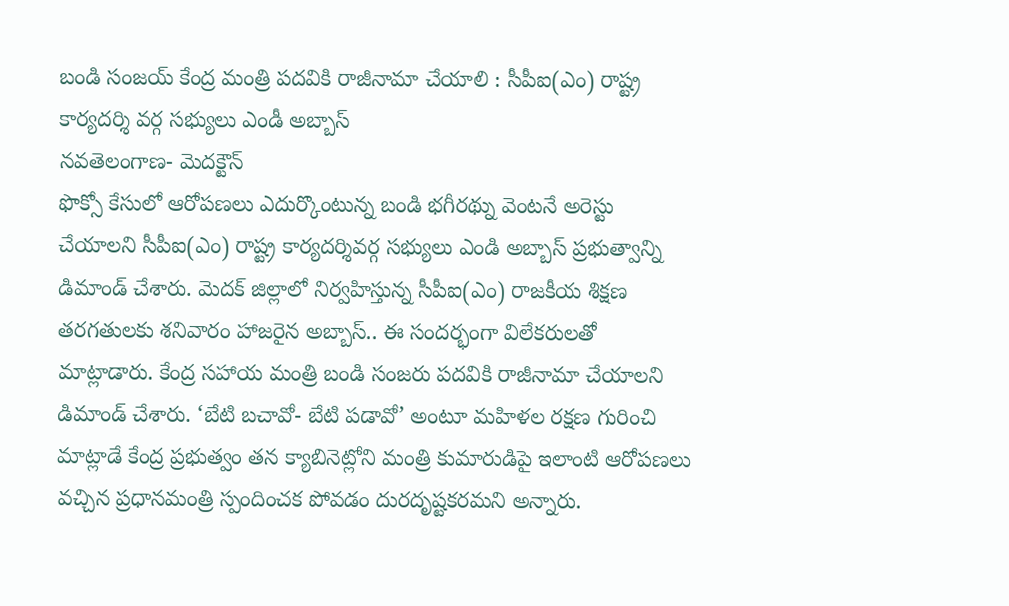బండి సంజయ్ కేంద్ర మంత్రి పదవికి రాజీనామా చేయాలి : సీపీఐ(ఎం) రాష్ట్ర కార్యదర్శి వర్గ సభ్యులు ఎండీ అబ్బాస్
నవతెలంగాణ- మెదక్టౌన్
ఫొక్సో కేసులో ఆరోపణలు ఎదుర్కొంటున్న బండి భగీరథ్ను వెంటనే అరెస్టు చేయాలని సీపీఐ(ఎం) రాష్ట్ర కార్యదర్శివర్గ సభ్యులు ఎండి అబ్బాస్ ప్రభుత్వాన్ని డిమాండ్ చేశారు. మెదక్ జిల్లాలో నిర్వహిస్తున్న సీపీఐ(ఎం) రాజకీయ శిక్షణ తరగతులకు శనివారం హాజరైన అబ్బాస్.. ఈ సందర్భంగా విలేకరులతో మాట్లాడారు. కేంద్ర సహాయ మంత్రి బండి సంజరు పదవికి రాజీనామా చేయాలని డిమాండ్ చేశారు. ‘బేటి బచావో- బేటి పడావో’ అంటూ మహిళల రక్షణ గురించి మాట్లాడే కేంద్ర ప్రభుత్వం తన క్యాబినెట్లోని మంత్రి కుమారుడిపై ఇలాంటి ఆరోపణలు వచ్చిన ప్రధానమంత్రి స్పందించక పోవడం దురదృష్టకరమని అన్నారు.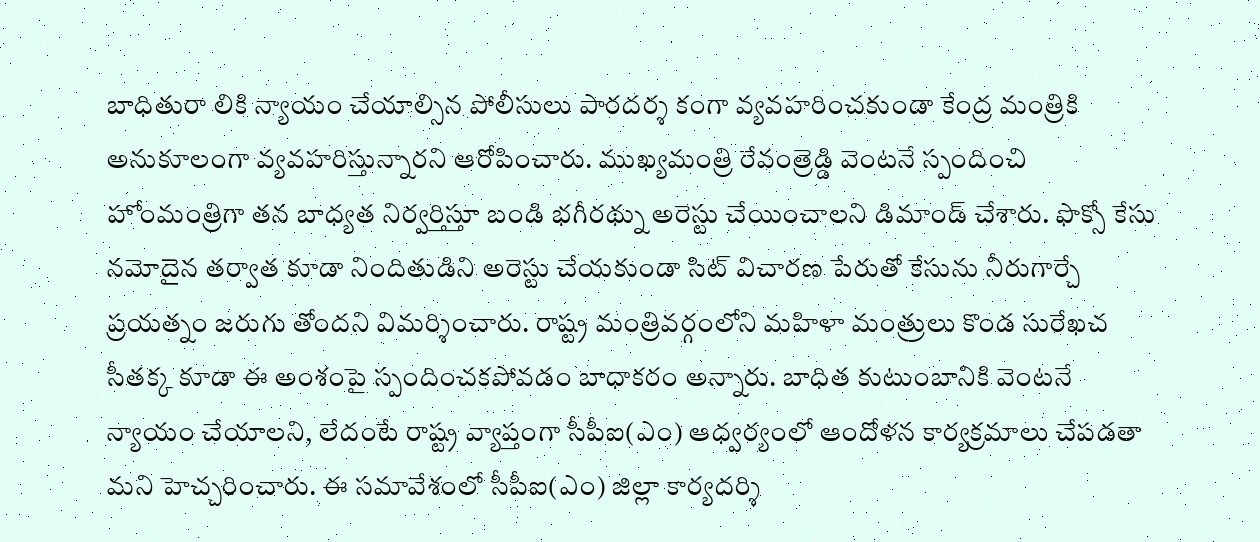బాధితురా లికి న్యాయం చేయాల్సిన పోలీసులు పారదర్శ కంగా వ్యవహరించకుండా కేంద్ర మంత్రికి అనుకూలంగా వ్యవహరిస్తున్నారని ఆరోపించారు. ముఖ్యమంత్రి రేవంత్రెడ్డి వెంటనే స్పందించి హోంమంత్రిగా తన బాధ్యత నిర్వర్తిస్తూ బండి భగీరథ్ను అరెస్టు చేయించాలని డిమాండ్ చేశారు. ఫొక్సో కేసు నమోదైన తర్వాత కూడా నిందితుడిని అరెస్టు చేయకుండా సిట్ విచారణ పేరుతో కేసును నీరుగార్చే ప్రయత్నం జరుగు తోందని విమర్శించారు. రాష్ట్ర మంత్రివర్గంలోని మహిళా మంత్రులు కొండ సురేఖచ సీతక్క కూడా ఈ అంశంపై స్పందించకపోవడం బాధాకరం అన్నారు. బాధిత కుటుంబానికి వెంటనే న్యాయం చేయాలని, లేదంటే రాష్ట్ర వ్యాప్తంగా సీపీఐ(ఎం) ఆధ్వర్యంలో ఆందోళన కార్యక్రమాలు చేపడతా మని హెచ్చరించారు. ఈ సమావేశంలో సీపీఐ(ఎం) జిల్లా కార్యదర్శి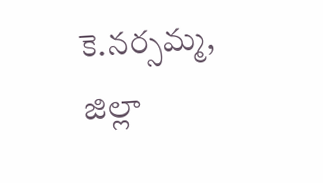కె.నర్సమ్మ, జిల్లా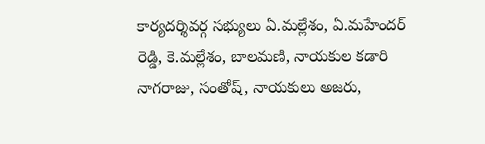కార్యదర్శివర్గ సభ్యులు ఏ.మల్లేశం, ఏ.మహేందర్ రెడ్డి, కె.మల్లేశం, బాలమణి, నాయకుల కడారి నాగరాజు, సంతోష్, నాయకులు అజరు,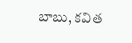బాబు, కవిత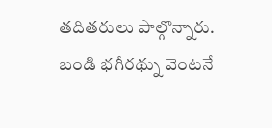తదితరులు పాల్గొన్నారు.
బండి భగీరథ్ను వెంటనే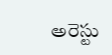అరెస్టు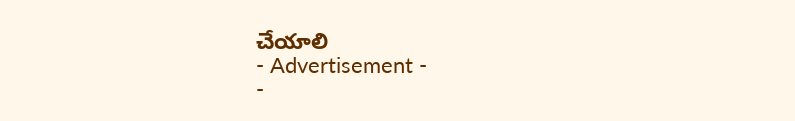చేయాలి
- Advertisement -
-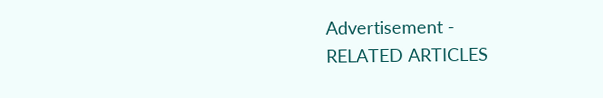Advertisement -
RELATED ARTICLES